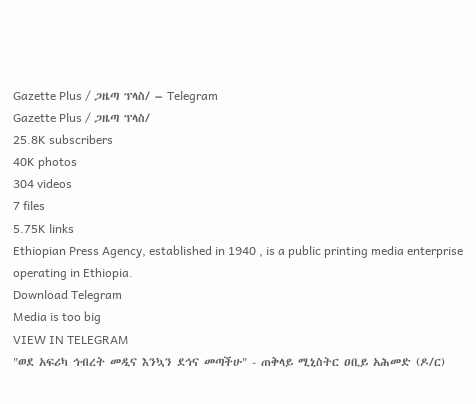Gazette Plus / ጋዜጣ ፕላስ/ – Telegram
Gazette Plus / ጋዜጣ ፕላስ/
25.8K subscribers
40K photos
304 videos
7 files
5.75K links
Ethiopian Press Agency, established in 1940 , is a public printing media enterprise operating in Ethiopia.
Download Telegram
Media is too big
VIEW IN TELEGRAM
"ወደ አፍሪካ ኅብረት መዲና እንኳን ደኅና መጣችሁ" - ጠቅላይ ሚኒስትር ዐቢይ አሕመድ (ዶ/ር)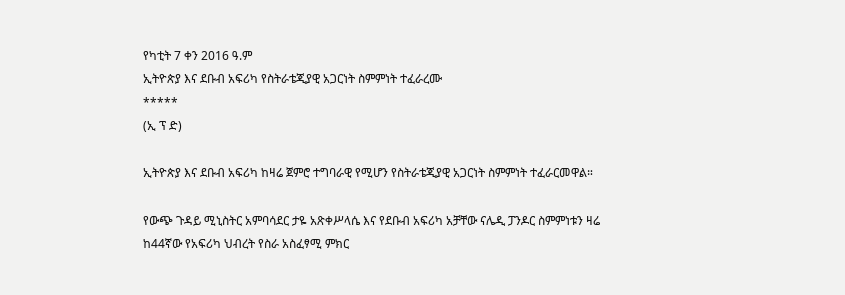የካቲት 7 ቀን 2016 ዓ.ም
ኢትዮጵያ እና ደቡብ አፍሪካ የስትራቴጂያዊ አጋርነት ስምምነት ተፈራረሙ
*****
(ኢ ፕ ድ)

ኢትዮጵያ እና ደቡብ አፍሪካ ከዛሬ ጀምሮ ተግባራዊ የሚሆን የስትራቴጂያዊ አጋርነት ስምምነት ተፈራርመዋል።

የውጭ ጉዳይ ሚኒስትር አምባሳደር ታዬ አጽቀሥላሴ እና የደቡብ አፍሪካ አቻቸው ናሌዲ ፓንዶር ስምምነቱን ዛሬ ከ44ኛው የአፍሪካ ህብረት የስራ አስፈፃሚ ምክር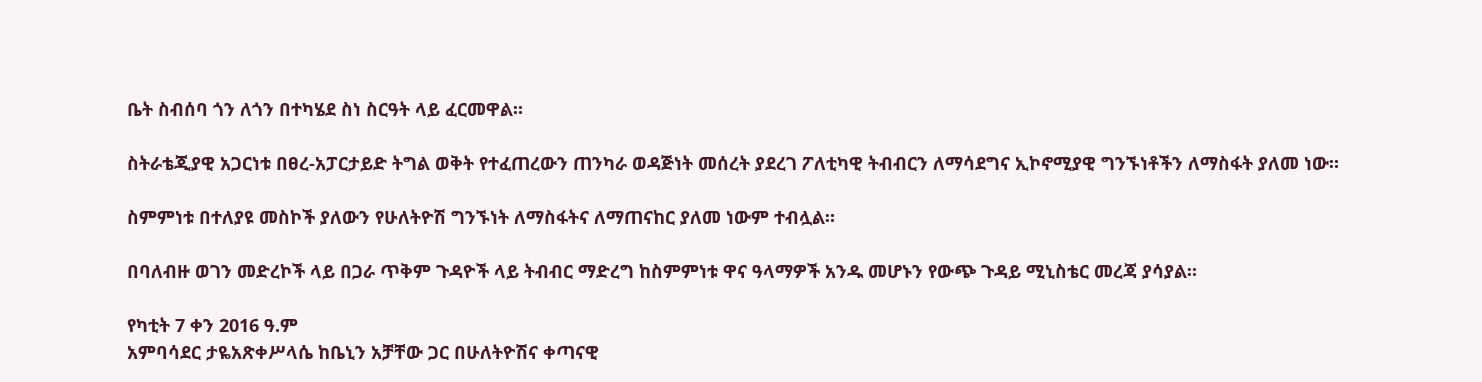ቤት ስብሰባ ጎን ለጎን በተካሄደ ስነ ስርዓት ላይ ፈርመዋል።

ስትራቴጂያዊ አጋርነቱ በፀረ-አፓርታይድ ትግል ወቅት የተፈጠረውን ጠንካራ ወዳጅነት መሰረት ያደረገ ፖለቲካዊ ትብብርን ለማሳደግና ኢኮኖሚያዊ ግንኙነቶችን ለማስፋት ያለመ ነው።

ስምምነቱ በተለያዩ መስኮች ያለውን የሁለትዮሽ ግንኙነት ለማስፋትና ለማጠናከር ያለመ ነውም ተብሏል።

በባለብዙ ወገን መድረኮች ላይ በጋራ ጥቅም ጉዳዮች ላይ ትብብር ማድረግ ከስምምነቱ ዋና ዓላማዎች አንዱ መሆኑን የውጭ ጉዳይ ሚኒስቴር መረጃ ያሳያል።

የካቲት 7 ቀን 2016 ዓ.ም
አምባሳደር ታዬአጽቀሥላሴ ከቤኒን አቻቸው ጋር በሁለትዮሽና ቀጣናዊ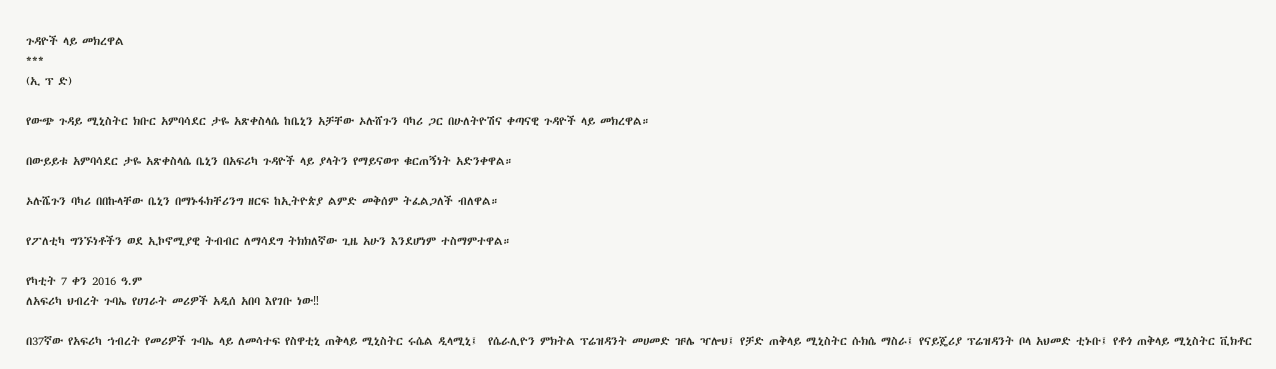ጉዳዮች ላይ መክረዋል
***
(ኢ ፕ ድ)

የውጭ ጉዳይ ሚኒስትር ክቡር አምባሳደር ታዬ አጽቀስላሴ ከቤኒን አቻቸው ኦሉሸጉን ባካሪ ጋር በሁለትዮሽና ቀጣናዊ ጉዳዮች ላይ መክረዋል።

በውይይቱ አምባሳደር ታዬ አጽቀስላሴ ቤኒን በአፍሪካ ጉዳዮች ላይ ያላትን የማይናወጥ ቁርጠኝነት አድንቀዋል።

ኦሉሼጉን ባካሪ በበኩላቸው ቤኒን በማኑፋክቸሪንግ ዘርፍ ከኢትዮጵያ ልምድ መቅሰም ትፈልጋለች ብለዋል።

የፖለቲካ ግንኙነቶችን ወደ ኢኮኖሚያዊ ትብብር ለማሳደግ ትክክለኛው ጊዜ አሁን እንደሆነም ተስማምተዋል።

የካቲት 7 ቀን 2016 ዓ.ም
ለአፍሪካ ህብረት ጉባኤ የሀገራት መሪዎች አዲሰ አበባ እየገቡ ነው‼

በ37ኛው የአፍሪካ ኀብረት የመሪዎች ጉባኤ ላይ ለመሳተፍ የስዋቲኒ ጠቅላይ ሚኒስትር ሩሴል ዲላሚኒ፤  የሴራሊዮን ምክትል ፕሬዝዳንት መሀመድ ዡሌ ዣሎህ፤ የቻድ ጠቅላይ ሚኒስትር ሱክሴ ማስራ፤ የናይጄሪያ ፕሬዝዳንት ቦላ አህመድ ቲኑቡ፤ የቶጎ ጠቅላይ ሚኒስትር ቪክቶር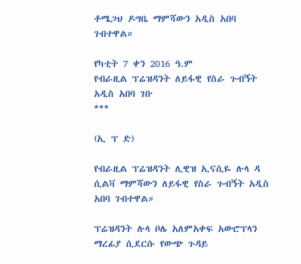ቶሜጋህ ዶግቤ ማምሻውን አዲስ አበባ ገብተዋል።

የካቲት 7 ቀን 2016 ዓ.ም
የብራዚል ፕሬዝዳንት ለይፋዊ የስራ ጉብኝት አዲስ አበባ ገቡ
***

(ኢ ፕ ድ)

የብራዚል ፕሬዝዳንት ሊዊዝ ኢናሲዬ ሉላ ዳ ሲልቫ ማምሻውን ለይፋዊ የስራ ጉብኝት አዲስ አበባ ገብተዋል።

ፕሬዝዳንት ሉላ ቦሌ አለምአቀፍ አውሮፕላን ማረፊያ ሲደርሱ የውጭ ጉዳይ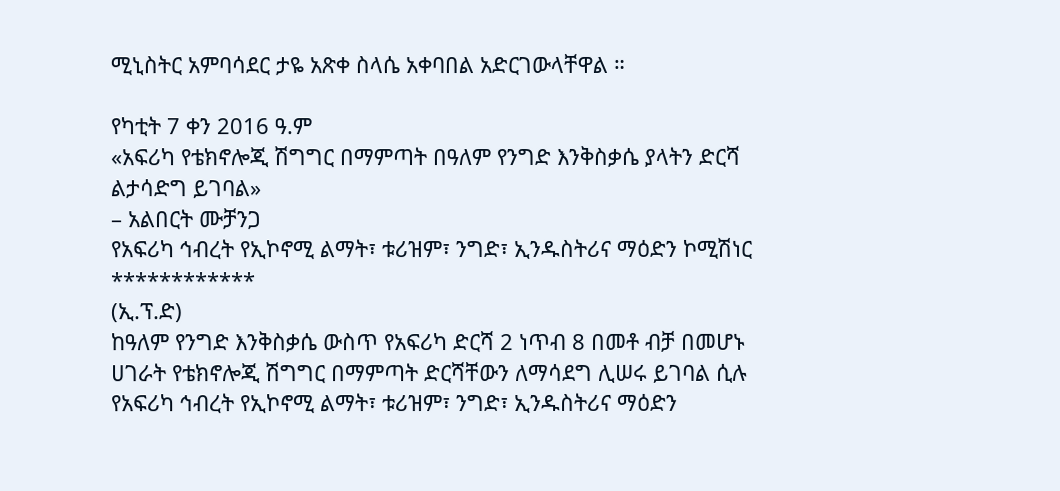ሚኒስትር አምባሳደር ታዬ አጽቀ ስላሴ አቀባበል አድርገውላቸዋል ።

የካቲት 7 ቀን 2016 ዓ.ም
«አፍሪካ የቴክኖሎጂ ሽግግር በማምጣት በዓለም የንግድ እንቅስቃሴ ያላትን ድርሻ ልታሳድግ ይገባል»
– አልበርት ሙቻንጋ
የአፍሪካ ኅብረት የኢኮኖሚ ልማት፣ ቱሪዝም፣ ንግድ፣ ኢንዱስትሪና ማዕድን ኮሚሽነር
************
(ኢ.ፕ.ድ)
ከዓለም የንግድ እንቅስቃሴ ውስጥ የአፍሪካ ድርሻ 2 ነጥብ 8 በመቶ ብቻ በመሆኑ ሀገራት የቴክኖሎጂ ሽግግር በማምጣት ድርሻቸውን ለማሳደግ ሊሠሩ ይገባል ሲሉ የአፍሪካ ኅብረት የኢኮኖሚ ልማት፣ ቱሪዝም፣ ንግድ፣ ኢንዱስትሪና ማዕድን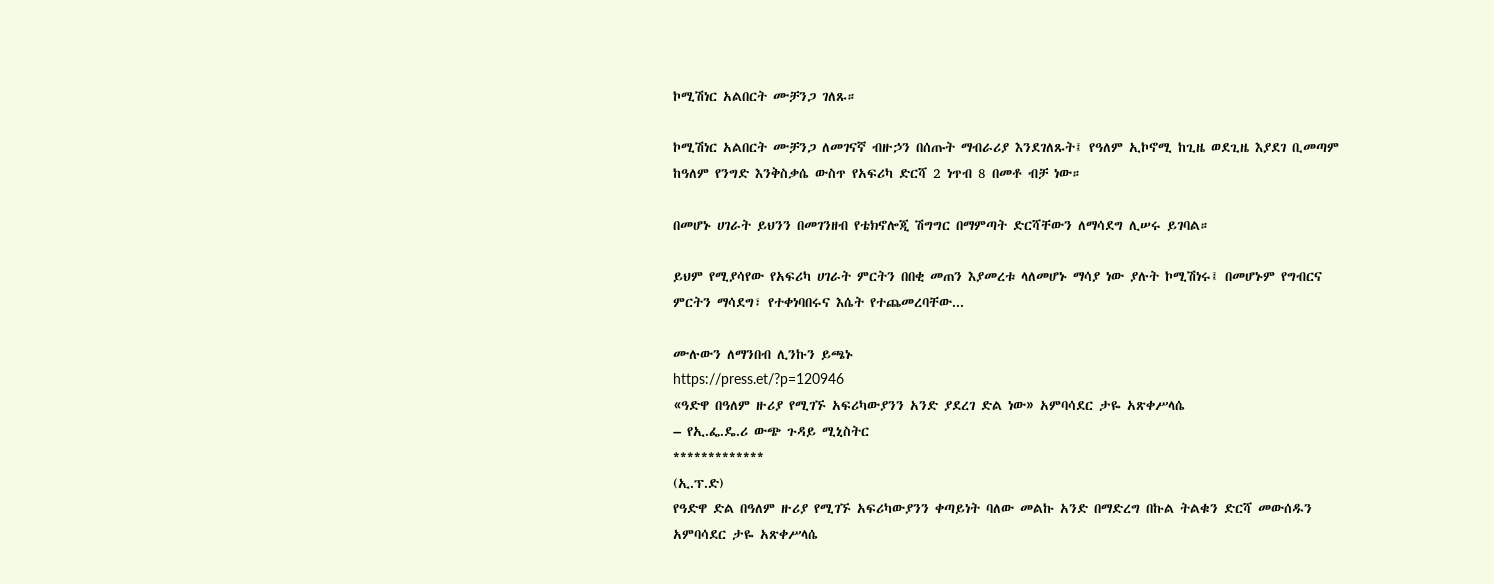ኮሚሽነር አልበርት ሙቻንጋ ገለጹ።

ኮሚሽነር አልበርት ሙቻንጋ ለመገናኛ ብዙኃን በሰጡት ማብራሪያ እንደገለጹት፤ የዓለም ኢኮኖሚ ከጊዜ ወደጊዜ እያደገ ቢመጣም ከዓለም የንግድ እንቅስቃሴ ውስጥ የአፍሪካ ድርሻ 2 ነጥብ 8 በመቶ ብቻ ነው።

በመሆኑ ሀገራት ይህንን በመገንዘብ የቴክኖሎጂ ሽግግር በማምጣት ድርሻቸውን ለማሳደግ ሊሠሩ ይገባል።

ይህም የሚያሳየው የአፍሪካ ሀገራት ምርትን በበቂ መጠን እያመረቱ ላለመሆኑ ማሳያ ነው ያሉት ኮሚሽነሩ፤ በመሆኑም የግብርና ምርትን ማሳደግ፣ የተቀነባበሩና እሴት የተጨመረባቸው...

ሙሉውን ለማንበብ ሊንኩን ይጫኑ
https://press.et/?p=120946
«ዓድዋ በዓለም ዙሪያ የሚገኙ አፍሪካውያንን አንድ ያደረገ ድል ነው» አምባሳደር ታዬ አጽቀሥላሴ
– የኢ.ፌ.ዴ.ሪ ውጭ ጉዳይ ሚኒስትር
*************
(ኢ.ፕ.ድ)
የዓድዋ ድል በዓለም ዙሪያ የሚገኙ አፍሪካውያንን ቀጣይነት ባለው መልኩ አንድ በማድረግ በኩል ትልቁን ድርሻ መውሰዱን አምባሳደር ታዬ አጽቀሥላሴ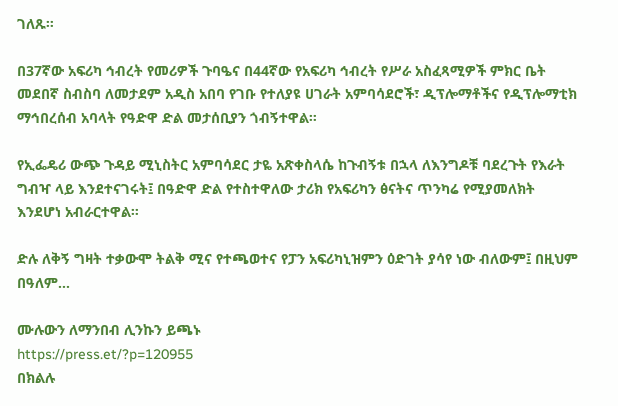ገለጹ።

በ37ኛው አፍሪካ ኅብረት የመሪዎች ጉባዔና በ44ኛው የአፍሪካ ኅብረት የሥራ አስፈጻሚዎች ምክር ቤት መደበኛ ስብስባ ለመታደም አዲስ አበባ የገቡ የተለያዩ ሀገራት አምባሳደሮች፣ ዲፕሎማቶችና የዲፕሎማቲክ ማኅበረሰብ አባላት የዓድዋ ድል መታሰቢያን ጎብኝተዋል።

የኢፌዴሪ ውጭ ጉዳይ ሚኒስትር አምባሳደር ታዬ አጽቀስላሴ ከጉብኝቱ በኋላ ለእንግዶቹ ባደረጉት የእራት ግብዣ ላይ እንደተናገሩት፤ በዓድዋ ድል የተስተዋለው ታሪክ የአፍሪካን ፅናትና ጥንካሬ የሚያመለክት እንደሆነ አብራርተዋል።

ድሉ ለቅኝ ግዛት ተቃውሞ ትልቅ ሚና የተጫወተና የፓን አፍሪካኒዝምን ዕድገት ያሳየ ነው ብለውም፤ በዚህም በዓለም...

ሙሉውን ለማንበብ ሊንኩን ይጫኑ
https://press.et/?p=120955
በክልሉ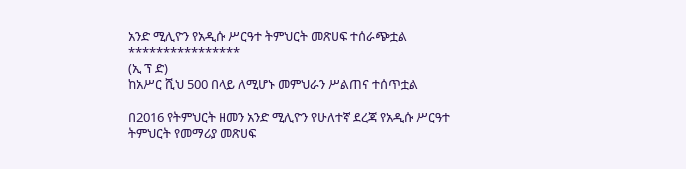አንድ ሚሊዮን የአዲሱ ሥርዓተ ትምህርት መጽሀፍ ተሰራጭቷል
****************
(ኢ ፕ ድ)
ከአሥር ሺህ 500 በላይ ለሚሆኑ መምህራን ሥልጠና ተሰጥቷል

በ2016 የትምህርት ዘመን አንድ ሚሊዮን የሁለተኛ ደረጃ የአዲሱ ሥርዓተ ትምህርት የመማሪያ መጽሀፍ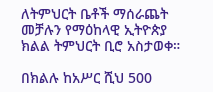ለትምህርት ቤቶች ማሰራጨት መቻሉን የማዕከላዊ ኢትዮጵያ ክልል ትምህርት ቢሮ አስታወቀ።

በክልሉ ከአሥር ሺህ 500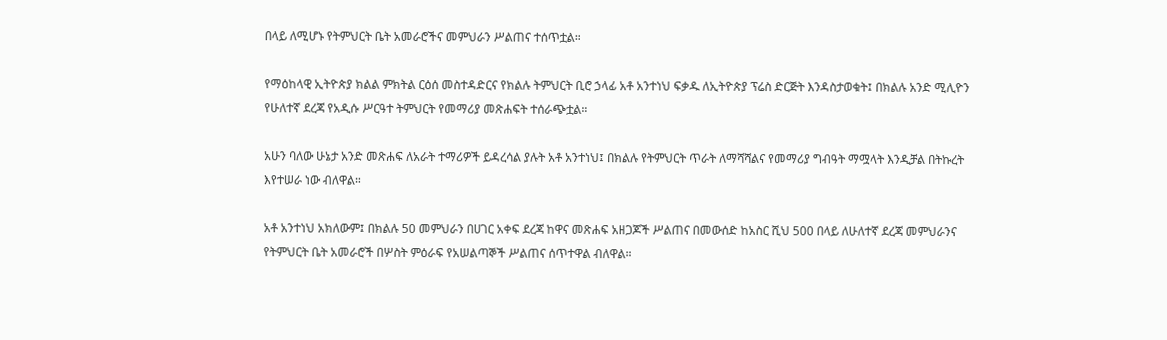በላይ ለሚሆኑ የትምህርት ቤት አመራሮችና መምህራን ሥልጠና ተሰጥቷል።

የማዕከላዊ ኢትዮጵያ ክልል ምክትል ርዕሰ መስተዳድርና የክልሉ ትምህርት ቢሮ ኃላፊ አቶ አንተነህ ፍቃዱ ለኢትዮጵያ ፕሬስ ድርጅት እንዳስታወቁት፤ በክልሉ አንድ ሚሊዮን የሁለተኛ ደረጃ የአዲሱ ሥርዓተ ትምህርት የመማሪያ መጽሐፍት ተሰራጭቷል።

አሁን ባለው ሁኔታ አንድ መጽሐፍ ለአራት ተማሪዎች ይዳረሳል ያሉት አቶ አንተነህ፤ በክልሉ የትምህርት ጥራት ለማሻሻልና የመማሪያ ግብዓት ማሟላት እንዲቻል በትኩረት እየተሠራ ነው ብለዋል።

አቶ አንተነህ አክለውም፤ በክልሉ 50 መምህራን በሀገር አቀፍ ደረጃ ከዋና መጽሐፍ አዘጋጆች ሥልጠና በመውሰድ ከአስር ሺህ 500 በላይ ለሁለተኛ ደረጃ መምህራንና የትምህርት ቤት አመራሮች በሦስት ምዕራፍ የአሠልጣኞች ሥልጠና ሰጥተዋል ብለዋል።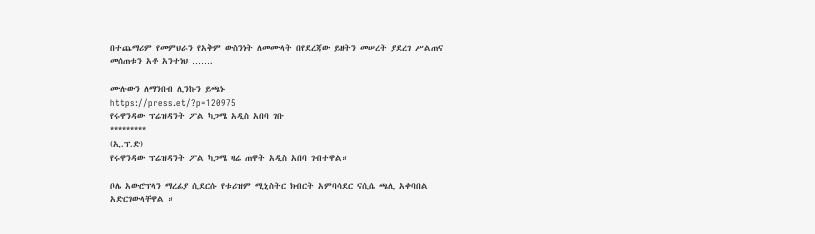በተጨማሪም የመምህራን የአቅም ውስንነት ለመሙላት በየደረጃው ይዘትን መሠረት ያደረገ ሥልጠና መሰጠቱን አቶ አንተነህ …….

ሙሉውን ለማንበብ ሊንኩን ይጫኑ
https://press.et/?p=120975
የሩዋንዳው ፕሬዝዳንት ፖል ካጋሜ አዲስ አበባ ገቡ
*********
(ኢ.ፕ.ድ)
የሩዋንዳው ፕሬዝዳንት ፖል ካጋሜ ዛሬ ጠዋት አዲስ አበባ ገብተዋል።

ቦሌ አውሮፕላን ማረፊያ ሲደርሱ የቱሪዝም ሚኒስትር ክብርት አምባሳደር ናሲሴ ጫሊ አቀባበል አድርገውላቸዋል ።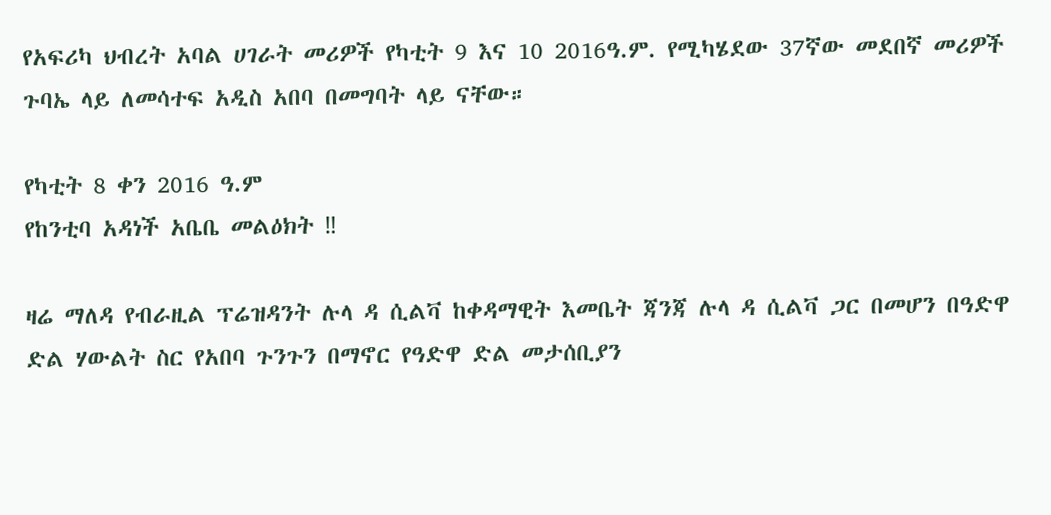የአፍሪካ ህብረት አባል ሀገራት መሪዎች የካቲት 9 እና 10 2016ዓ.ም. የሚካሄደው 37ኛው መደበኛ መሪዎች ጉባኤ ላይ ለመሳተፍ አዲስ አበባ በመግባት ላይ ናቸው።

የካቲት 8 ቀን 2016 ዓ.ም
የከንቲባ አዳነች አቤቤ መልዕክት ‼

ዛሬ ማለዳ የብራዚል ፕሬዝዳንት ሉላ ዳ ሲልቫ ከቀዳማዊት እመቤት ጃንጃ ሉላ ዳ ሲልቫ ጋር በመሆን በዓድዋ ድል ሃውልት ስር የአበባ ጉንጉን በማኖር የዓድዋ ድል መታሰቢያን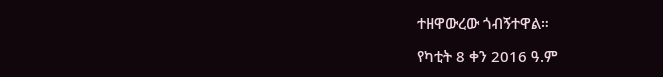ተዘዋውረው ጎብኝተዋል።

የካቲት 8 ቀን 2016 ዓ.ም